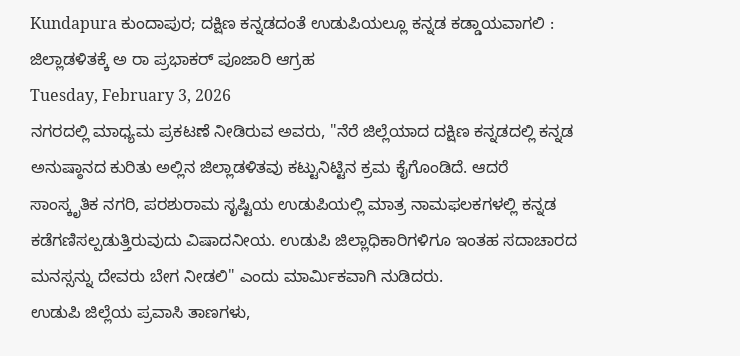Kundapura ಕುಂದಾಪುರ; ದಕ್ಷಿಣ ಕನ್ನಡದಂತೆ ಉಡುಪಿಯಲ್ಲೂ ಕನ್ನಡ ಕಡ್ಡಾಯವಾಗಲಿ : ಜಿಲ್ಲಾಡಳಿತಕ್ಕೆ ಅ ರಾ ಪ್ರಭಾಕರ್ ಪೂಜಾರಿ ಆಗ್ರಹ
Tuesday, February 3, 2026
ನಗರದಲ್ಲಿ ಮಾಧ್ಯಮ ಪ್ರಕಟಣೆ ನೀಡಿರುವ ಅವರು, "ನೆರೆ ಜಿಲ್ಲೆಯಾದ ದಕ್ಷಿಣ ಕನ್ನಡದಲ್ಲಿ ಕನ್ನಡ ಅನುಷ್ಠಾನದ ಕುರಿತು ಅಲ್ಲಿನ ಜಿಲ್ಲಾಡಳಿತವು ಕಟ್ಟುನಿಟ್ಟಿನ ಕ್ರಮ ಕೈಗೊಂಡಿದೆ. ಆದರೆ ಸಾಂಸ್ಕೃತಿಕ ನಗರಿ, ಪರಶುರಾಮ ಸೃಷ್ಟಿಯ ಉಡುಪಿಯಲ್ಲಿ ಮಾತ್ರ ನಾಮಫಲಕಗಳಲ್ಲಿ ಕನ್ನಡ ಕಡೆಗಣಿಸಲ್ಪಡುತ್ತಿರುವುದು ವಿಷಾದನೀಯ. ಉಡುಪಿ ಜಿಲ್ಲಾಧಿಕಾರಿಗಳಿಗೂ ಇಂತಹ ಸದಾಚಾರದ ಮನಸ್ಸನ್ನು ದೇವರು ಬೇಗ ನೀಡಲಿ" ಎಂದು ಮಾರ್ಮಿಕವಾಗಿ ನುಡಿದರು.
ಉಡುಪಿ ಜಿಲ್ಲೆಯ ಪ್ರವಾಸಿ ತಾಣಗಳು,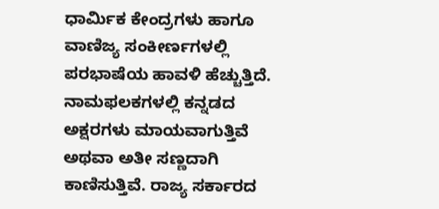ಧಾರ್ಮಿಕ ಕೇಂದ್ರಗಳು ಹಾಗೂ ವಾಣಿಜ್ಯ ಸಂಕೀರ್ಣಗಳಲ್ಲಿ ಪರಭಾಷೆಯ ಹಾವಳಿ ಹೆಚ್ಚುತ್ತಿದೆ. ನಾಮಫಲಕಗಳಲ್ಲಿ ಕನ್ನಡದ ಅಕ್ಷರಗಳು ಮಾಯವಾಗುತ್ತಿವೆ ಅಥವಾ ಅತೀ ಸಣ್ಣದಾಗಿ ಕಾಣಿಸುತ್ತಿವೆ. ರಾಜ್ಯ ಸರ್ಕಾರದ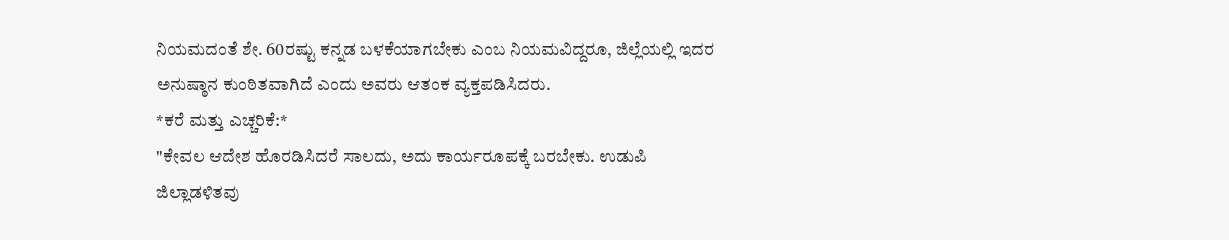ನಿಯಮದಂತೆ ಶೇ. 60ರಷ್ಟು ಕನ್ನಡ ಬಳಕೆಯಾಗಬೇಕು ಎಂಬ ನಿಯಮವಿದ್ದರೂ, ಜಿಲ್ಲೆಯಲ್ಲಿ ಇದರ ಅನುಷ್ಠಾನ ಕುಂಠಿತವಾಗಿದೆ ಎಂದು ಅವರು ಆತಂಕ ವ್ಯಕ್ತಪಡಿಸಿದರು.
*ಕರೆ ಮತ್ತು ಎಚ್ಚರಿಕೆ:*
"ಕೇವಲ ಆದೇಶ ಹೊರಡಿಸಿದರೆ ಸಾಲದು, ಅದು ಕಾರ್ಯರೂಪಕ್ಕೆ ಬರಬೇಕು. ಉಡುಪಿ ಜಿಲ್ಲಾಡಳಿತವು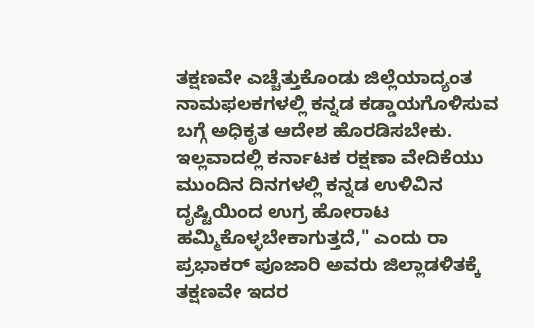ತಕ್ಷಣವೇ ಎಚ್ಚೆತ್ತುಕೊಂಡು ಜಿಲ್ಲೆಯಾದ್ಯಂತ ನಾಮಫಲಕಗಳಲ್ಲಿ ಕನ್ನಡ ಕಡ್ಡಾಯಗೊಳಿಸುವ ಬಗ್ಗೆ ಅಧಿಕೃತ ಆದೇಶ ಹೊರಡಿಸಬೇಕು. ಇಲ್ಲವಾದಲ್ಲಿ ಕರ್ನಾಟಕ ರಕ್ಷಣಾ ವೇದಿಕೆಯು ಮುಂದಿನ ದಿನಗಳಲ್ಲಿ ಕನ್ನಡ ಉಳಿವಿನ ದೃಷ್ಟಿಯಿಂದ ಉಗ್ರ ಹೋರಾಟ ಹಮ್ಮಿಕೊಳ್ಳಬೇಕಾಗುತ್ತದೆ," ಎಂದು ರಾ ಪ್ರಭಾಕರ್ ಪೂಜಾರಿ ಅವರು ಜಿಲ್ಲಾಡಳಿತಕ್ಕೆ ತಕ್ಷಣವೇ ಇದರ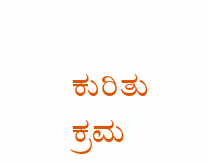ಕುರಿತು ಕ್ರಮ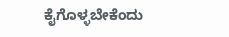ಕೈಗೊಳ್ಳಬೇಕೆಂದು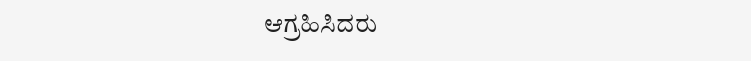ಆಗ್ರಹಿಸಿದರು